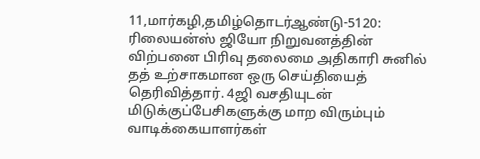11,மார்கழி,தமிழ்தொடர்ஆண்டு-5120: ரிலையன்ஸ் ஜியோ நிறுவனத்தின் விற்பனை பிரிவு தலைமை அதிகாரி சுனில் தத் உற்சாகமான ஒரு செய்தியைத் தெரிவித்தார். 4ஜி வசதியுடன் மிடுக்குப்பேசிகளுக்கு மாற விரும்பும் வாடிக்கையாளர்கள்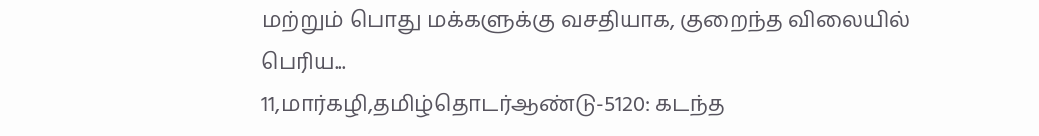மற்றும் பொது மக்களுக்கு வசதியாக, குறைந்த விலையில் பெரிய...
11,மார்கழி,தமிழ்தொடர்ஆண்டு-5120: கடந்த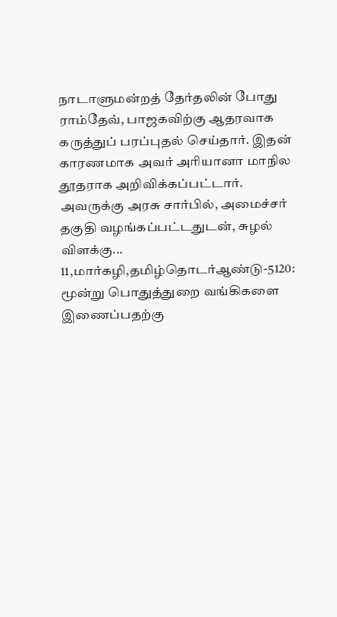நாடாளுமன்றத் தேர்தலின் போது ராம்தேவ், பாஜகவிற்கு ஆதரவாக கருத்துப் பரப்புதல் செய்தார். இதன் காரணமாக அவர் அரியானா மாநில தூதராக அறிவிக்கப்பட்டார். அவருக்கு அரசு சார்பில், அமைச்சர் தகுதி வழங்கப்பட்டதுடன், சுழல் விளக்கு...
11,மார்கழி,தமிழ்தொடர்ஆண்டு-5120: மூன்று பொதுத்துறை வங்கிகளை இணைப்பதற்கு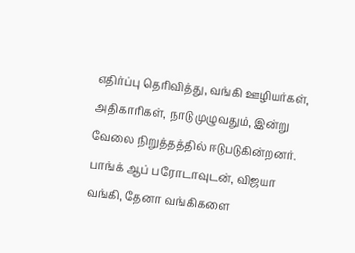எதிர்ப்பு தெரிவித்து, வங்கி ஊழியர்கள், அதிகாரிகள், நாடு முழுவதும், இன்று வேலை நிறுத்தத்தில் ஈடுபடுகின்றனர்.
பாங்க் ஆப் பரோடாவுடன், விஜயா வங்கி, தேனா வங்கிகளை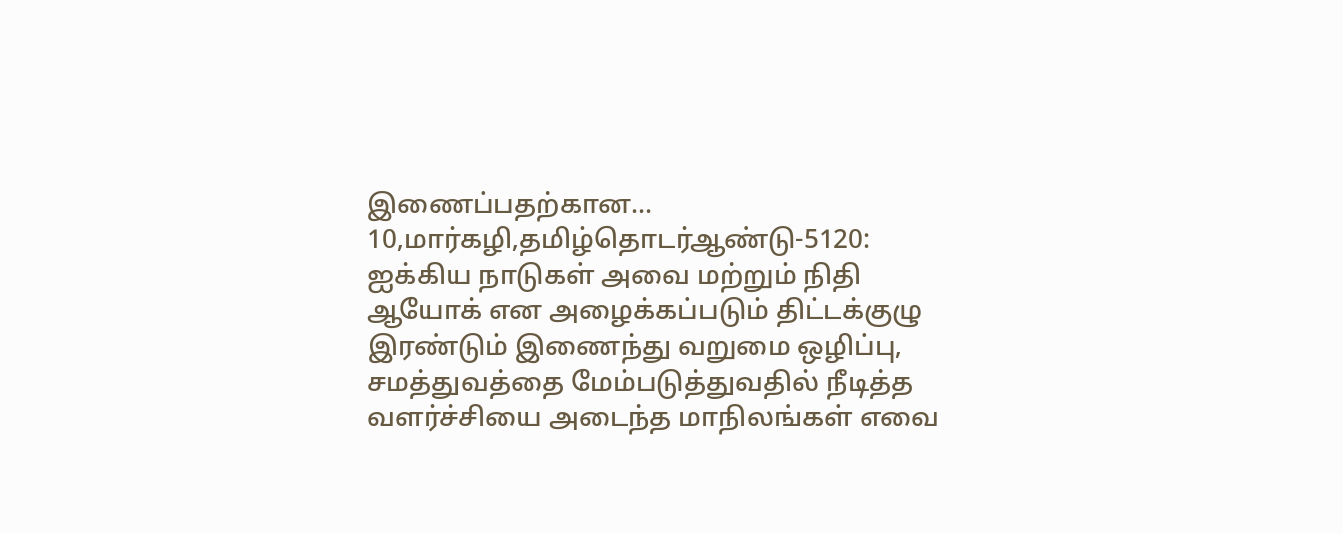இணைப்பதற்கான...
10,மார்கழி,தமிழ்தொடர்ஆண்டு-5120: ஐக்கிய நாடுகள் அவை மற்றும் நிதி ஆயோக் என அழைக்கப்படும் திட்டக்குழு இரண்டும் இணைந்து வறுமை ஒழிப்பு, சமத்துவத்தை மேம்படுத்துவதில் நீடித்த வளர்ச்சியை அடைந்த மாநிலங்கள் எவை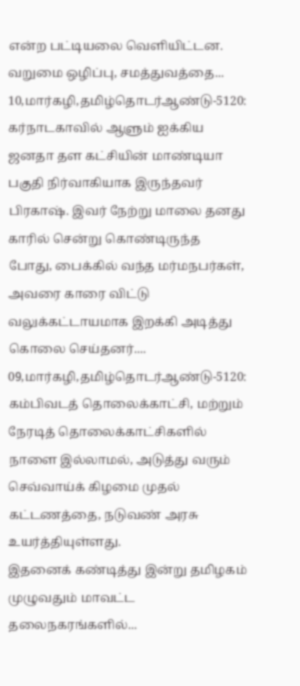என்ற பட்டியலை வெளியிட்டன.
வறுமை ஒழிப்பு, சமத்துவத்தை...
10,மார்கழி,தமிழ்தொடர்ஆண்டு-5120: கர்நாடகாவில் ஆளும் ஐக்கிய ஜனதா தள கட்சியின் மாண்டியா பகுதி நிர்வாகியாக இருந்தவர் பிரகாஷ். இவர் நேற்று மாலை தனது காரில் சென்று கொண்டிருந்த போது, பைக்கில் வந்த மர்மநபர்கள், அவரை காரை விட்டு வலுக்கட்டாயமாக இறக்கி அடித்து கொலை செய்தனர்....
09,மார்கழி,தமிழ்தொடர்ஆண்டு-5120: கம்பிவடத் தொலைக்காட்சி, மற்றும் நேரடித் தொலைக்காட்சிகளில் நாளை இல்லாமல், அடுத்து வரும் செவ்வாய்க் கிழமை முதல் கட்டணத்தை, நடுவண் அரசு உயர்த்தியுள்ளது.
இதனைக் கண்டித்து இன்று தமிழகம் முழுவதும் மாவட்ட தலைநகரங்களில்...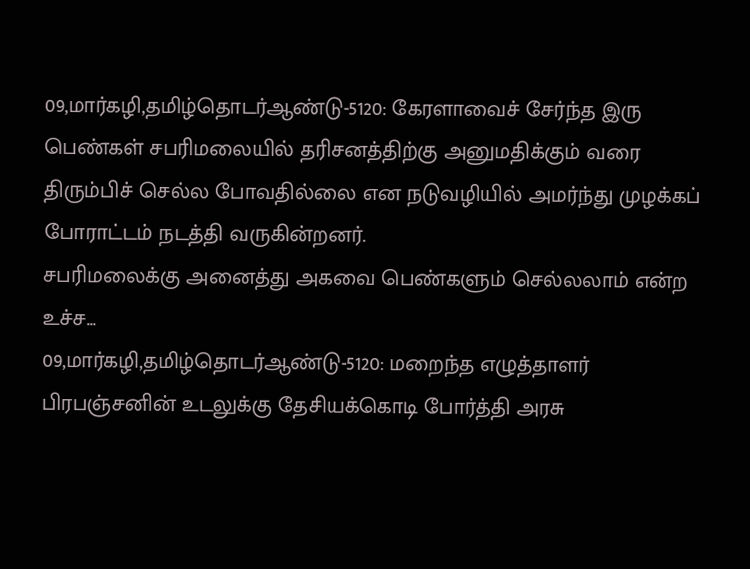09,மார்கழி,தமிழ்தொடர்ஆண்டு-5120: கேரளாவைச் சேர்ந்த இரு பெண்கள் சபரிமலையில் தரிசனத்திற்கு அனுமதிக்கும் வரை திரும்பிச் செல்ல போவதில்லை என நடுவழியில் அமர்ந்து முழக்கப் போராட்டம் நடத்தி வருகின்றனர்.
சபரிமலைக்கு அனைத்து அகவை பெண்களும் செல்லலாம் என்ற உச்ச...
09,மார்கழி,தமிழ்தொடர்ஆண்டு-5120: மறைந்த எழுத்தாளர் பிரபஞ்சனின் உடலுக்கு தேசியக்கொடி போர்த்தி அரசு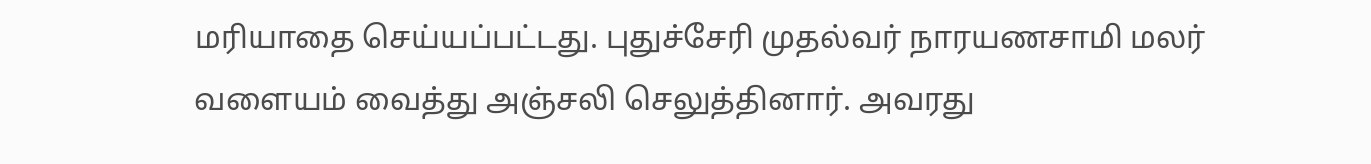மரியாதை செய்யப்பட்டது. புதுச்சேரி முதல்வர் நாரயணசாமி மலர் வளையம் வைத்து அஞ்சலி செலுத்தினார். அவரது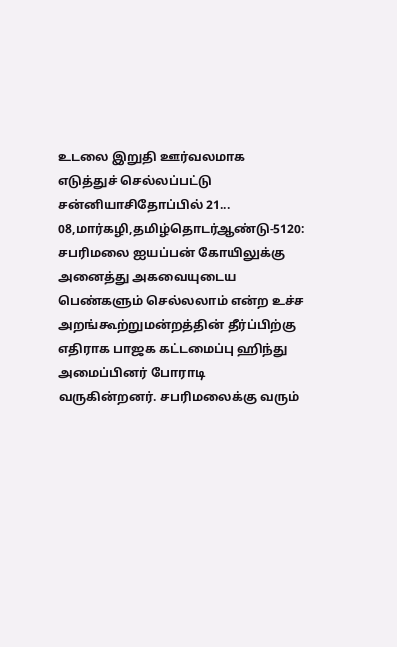உடலை இறுதி ஊர்வலமாக எடுத்துச் செல்லப்பட்டு சன்னியாசிதோப்பில் 21...
08,மார்கழி,தமிழ்தொடர்ஆண்டு-5120: சபரிமலை ஐயப்பன் கோயிலுக்கு அனைத்து அகவையுடைய பெண்களும் செல்லலாம் என்ற உச்ச அறங்கூற்றுமன்றத்தின் தீர்ப்பிற்கு எதிராக பாஜக கட்டமைப்பு ஹிந்து அமைப்பினர் போராடி வருகின்றனர். சபரிமலைக்கு வரும்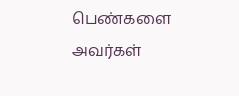பெண்களை அவர்கள்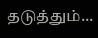தடுத்தும்...